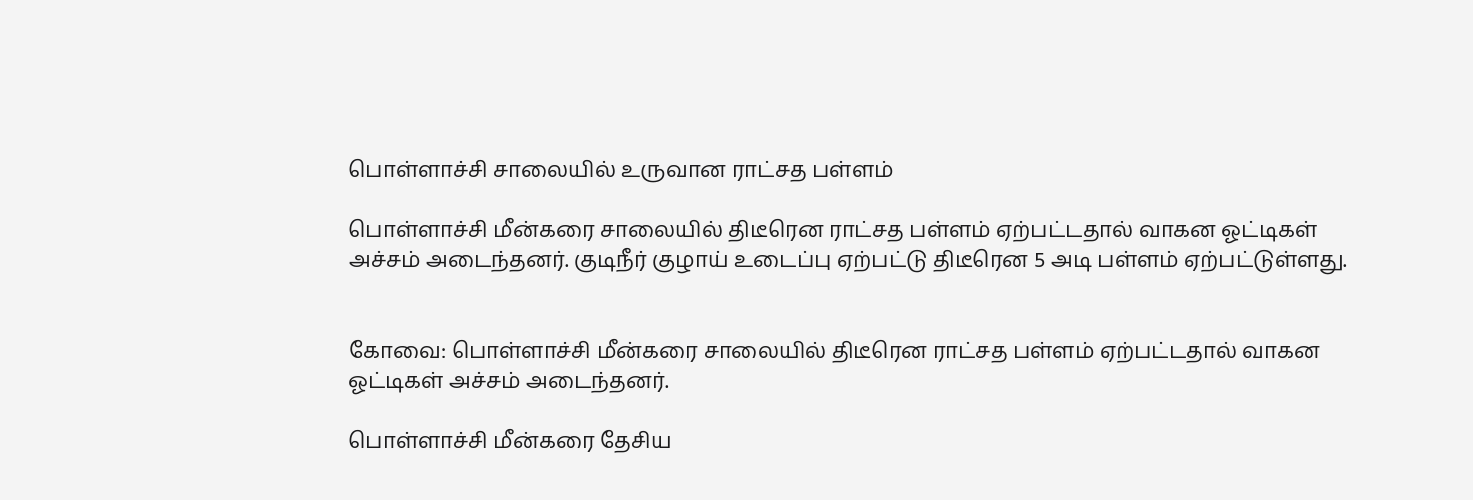பொள்ளாச்சி சாலையில் உருவான ராட்சத பள்ளம்

பொள்ளாச்சி மீன்கரை சாலையில் திடீரென ராட்சத பள்ளம் ஏற்பட்டதால் வாகன ஓட்டிகள் அச்சம் அடைந்தனர். குடிநீர் குழாய் உடைப்பு ஏற்பட்டு திடீரென 5 அடி பள்ளம் ஏற்பட்டுள்ளது.


கோவை: பொள்ளாச்சி மீன்கரை சாலையில் திடீரென ராட்சத பள்ளம் ஏற்பட்டதால் வாகன ஓட்டிகள் அச்சம் அடைந்தனர்.

பொள்ளாச்சி மீன்கரை தேசிய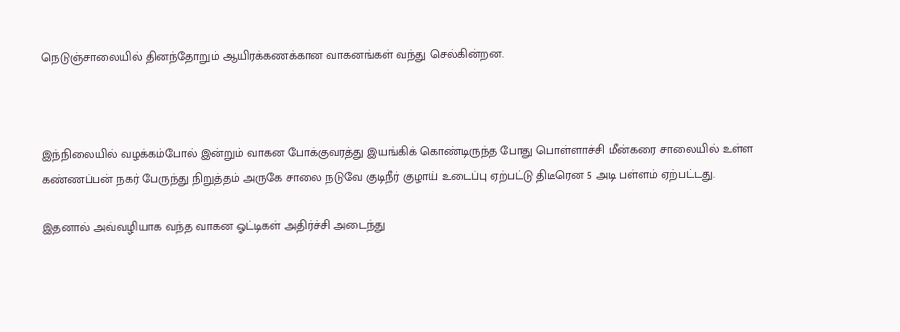நெடுஞ்சாலையில் தினந்தோறும் ஆயிரக்கணக்கான வாகனங்கள் வந்து செல்கின்றன.



இந்நிலையில் வழக்கம்போல் இன்றும் வாகன போக்குவரத்து இயங்கிக் கொண்டிருந்த போது பொள்ளாச்சி மீன்கரை சாலையில் உள்ள கண்ணப்பன் நகர் பேருந்து நிறுத்தம் அருகே சாலை நடுவே குடிநீர் குழாய் உடைப்பு ஏற்பட்டு திடீரென 5 அடி பள்ளம் ஏற்பட்டது.

இதனால் அவ்வழியாக வந்த வாகன ஓட்டிகள் அதிர்ச்சி அடைந்து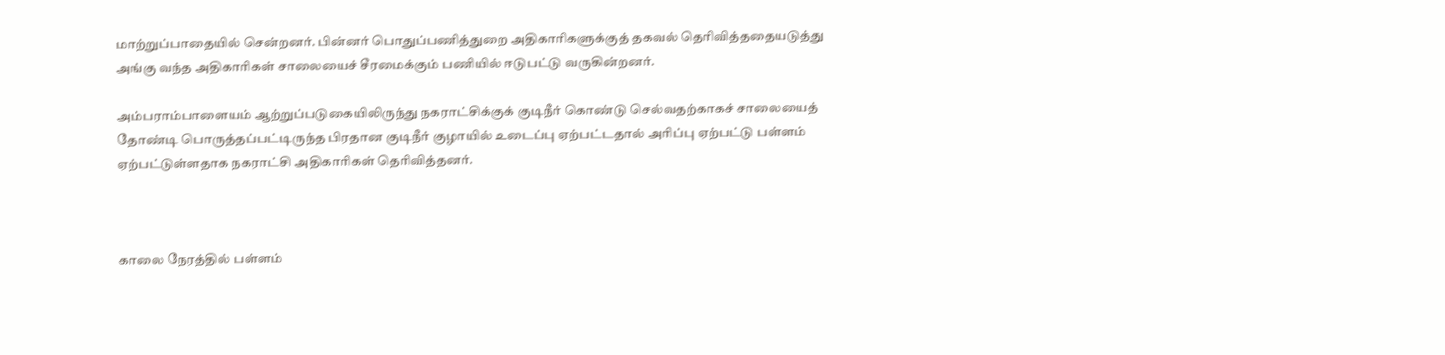மாற்றுப்பாதையில் சென்றனர். பின்னர் பொதுப்பணித்துறை அதிகாரிகளுக்குத் தகவல் தெரிவித்ததையடுத்து அங்கு வந்த அதிகாரிகள் சாலையைச் சீரமைக்கும் பணியில் ஈடுபட்டு வருகின்றனர்.

அம்பராம்பாளையம் ஆற்றுப்படுகையிலிருந்து நகராட்சிக்குக் குடிநீர் கொண்டு செல்வதற்காகச் சாலையைத் தோண்டி பொருத்தப்பட்டிருந்த பிரதான குடிநீர் குழாயில் உடைப்பு ஏற்பட்டதால் அரிப்பு ஏற்பட்டு பள்ளம் ஏற்பட்டுள்ளதாக நகராட்சி அதிகாரிகள் தெரிவித்தனர்.



காலை நேரத்தில் பள்ளம்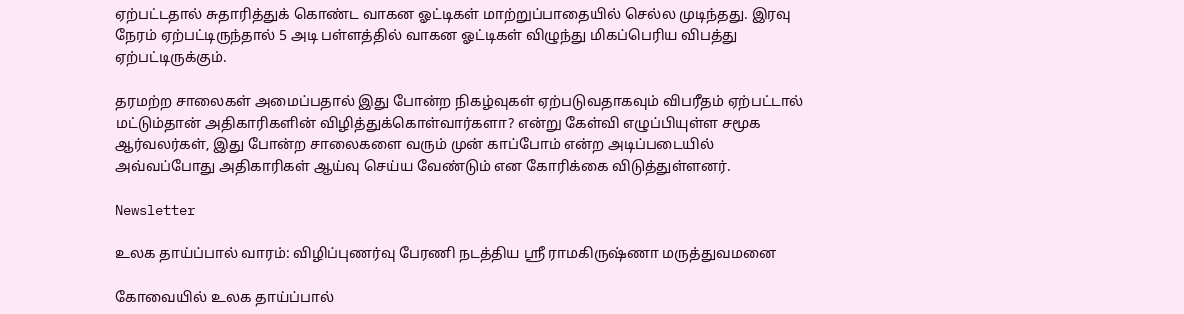ஏற்பட்டதால் சுதாரித்துக் கொண்ட வாகன ஓட்டிகள் மாற்றுப்பாதையில் செல்ல முடிந்தது. இரவு நேரம் ஏற்பட்டிருந்தால் 5 அடி பள்ளத்தில் வாகன ஓட்டிகள் விழுந்து மிகப்பெரிய விபத்து ஏற்பட்டிருக்கும்.

தரமற்ற சாலைகள் அமைப்பதால் இது போன்ற நிகழ்வுகள் ஏற்படுவதாகவும் விபரீதம் ஏற்பட்டால் மட்டும்தான் அதிகாரிகளின் விழித்துக்கொள்வார்களா? என்று கேள்வி எழுப்பியுள்ள சமூக ஆர்வலர்கள், இது போன்ற சாலைகளை வரும் முன் காப்போம் என்ற அடிப்படையில் அவ்வப்போது அதிகாரிகள் ஆய்வு செய்ய வேண்டும் என கோரிக்கை விடுத்துள்ளனர்.

Newsletter

உலக தாய்ப்பால் வாரம்: விழிப்புணர்வு பேரணி நடத்திய ஸ்ரீ ராமகிருஷ்ணா மருத்துவமனை

கோவையில் உலக தாய்ப்பால்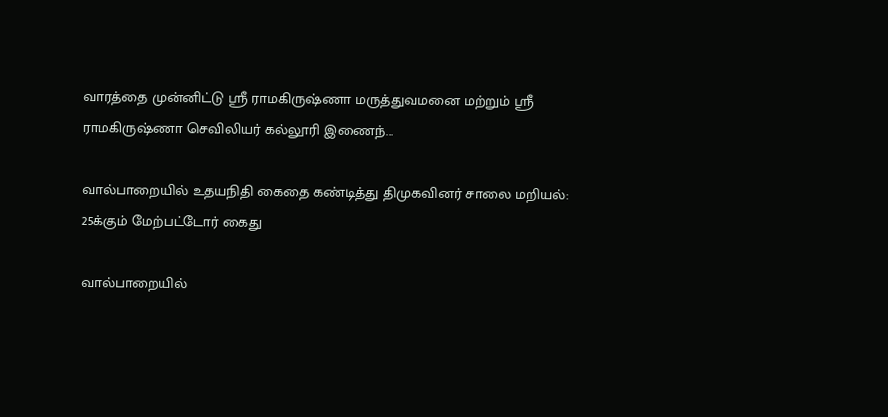வாரத்தை முன்னிட்டு ஸ்ரீ ராமகிருஷ்ணா மருத்துவமனை மற்றும் ஸ்ரீ ராமகிருஷ்ணா செவிலியர் கல்லூரி இணைந்...

வால்பாறையில் உதயநிதி கைதை கண்டித்து திமுகவினர் சாலை மறியல்: 25க்கும் மேற்பட்டோர் கைது

வால்பாறையில்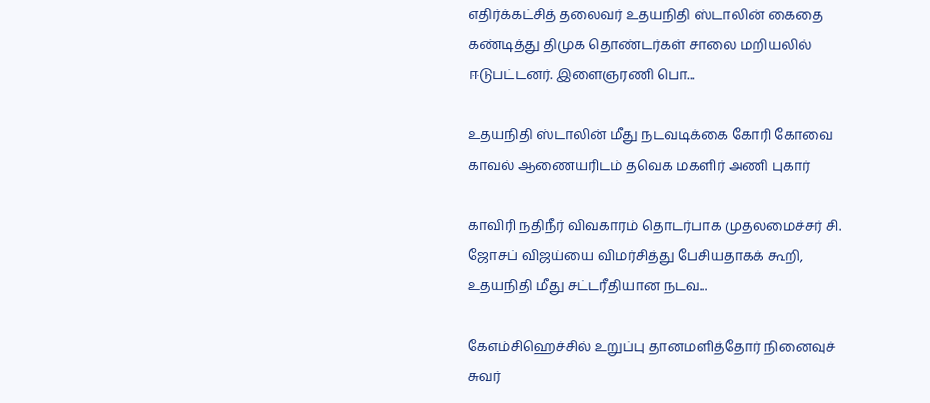எதிர்க்கட்சித் தலைவர் உதயநிதி ஸ்டாலின் கைதை கண்டித்து திமுக தொண்டர்கள் சாலை மறியலில் ஈடுபட்டனர். இளைஞரணி பொ...

உதயநிதி ஸ்டாலின் மீது நடவடிக்கை கோரி கோவை காவல் ஆணையரிடம் தவெக மகளிர் அணி புகார்

காவிரி நதிநீர் விவகாரம் தொடர்பாக முதலமைச்சர் சி. ஜோசப் விஜய்யை விமர்சித்து பேசியதாகக் கூறி, உதயநிதி மீது சட்டரீதியான நடவ...

கேஎம்சிஹெச்சில் உறுப்பு தானமளித்தோர் நினைவுச் சுவர்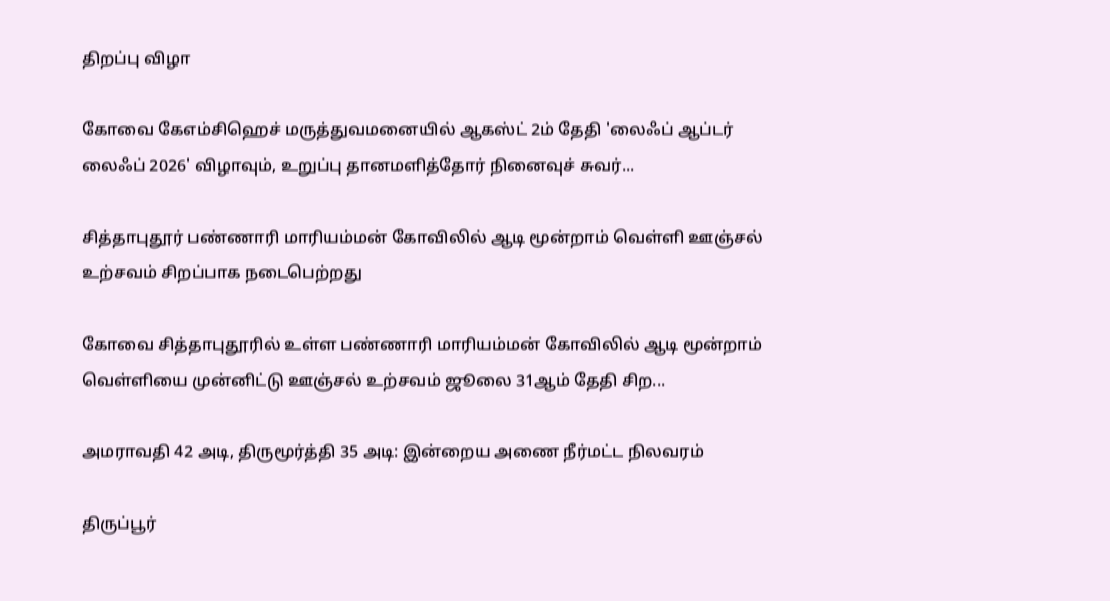திறப்பு விழா

கோவை கேஎம்சிஹெச் மருத்துவமனையில் ஆகஸ்ட் 2ம் தேதி 'லைஃப் ஆப்டர் லைஃப் 2026' விழாவும், உறுப்பு தானமளித்தோர் நினைவுச் சுவர்...

சித்தாபுதூர் பண்ணாரி மாரியம்மன் கோவிலில் ஆடி மூன்றாம் வெள்ளி ஊஞ்சல் உற்சவம் சிறப்பாக நடைபெற்றது

கோவை சித்தாபுதூரில் உள்ள பண்ணாரி மாரியம்மன் கோவிலில் ஆடி மூன்றாம் வெள்ளியை முன்னிட்டு ஊஞ்சல் உற்சவம் ஜூலை 31ஆம் தேதி சிற...

அமராவதி 42 அடி, திருமூர்த்தி 35 அடி: இன்றைய அணை நீர்மட்ட நிலவரம்

திருப்பூர்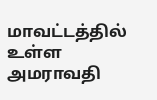மாவட்டத்தில் உள்ள அமராவதி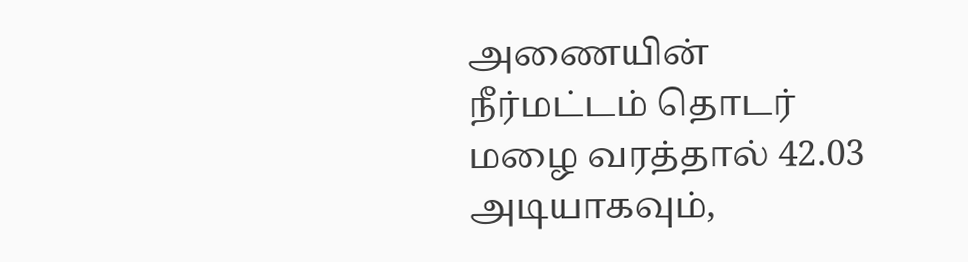அணையின் நீர்மட்டம் தொடர் மழை வரத்தால் 42.03 அடியாகவும்,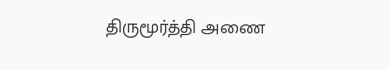திருமூர்த்தி அணை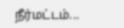நீர்மட்டம்...